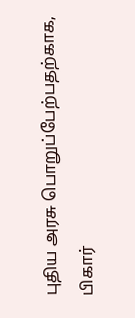புதிய அரசு பொறுப்பேற்பதற்காக, பிகார்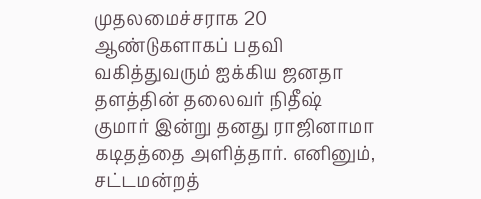முதலமைச்சராக 20 ஆண்டுகளாகப் பதவி வகித்துவரும் ஐக்கிய ஜனதா தளத்தின் தலைவர் நிதீஷ் குமார் இன்று தனது ராஜினாமா கடிதத்தை அளித்தார். எனினும், சட்டமன்றத்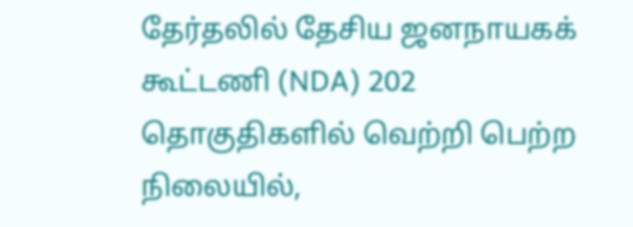தேர்தலில் தேசிய ஜனநாயகக் கூட்டணி (NDA) 202 தொகுதிகளில் வெற்றி பெற்ற நிலையில்,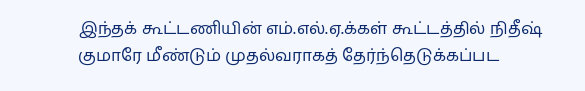இந்தக் கூட்டணியின் எம்.எல்.ஏ.க்கள் கூட்டத்தில் நிதீஷ் குமாரே மீண்டும் முதல்வராகத் தேர்ந்தெடுக்கப்பட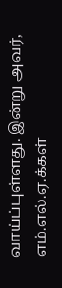வாய்ப்புள்ளது. இன்று அவர், எம்.எல்.ஏ.க்கள்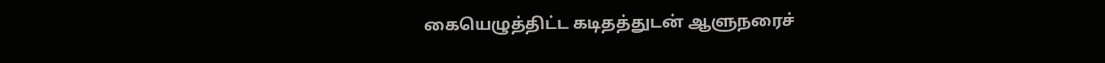கையெழுத்திட்ட கடிதத்துடன் ஆளுநரைச்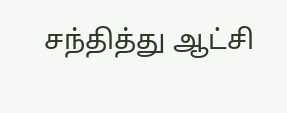சந்தித்து ஆட்சி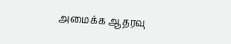அமைக்க ஆதரவு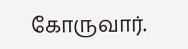கோருவார்.